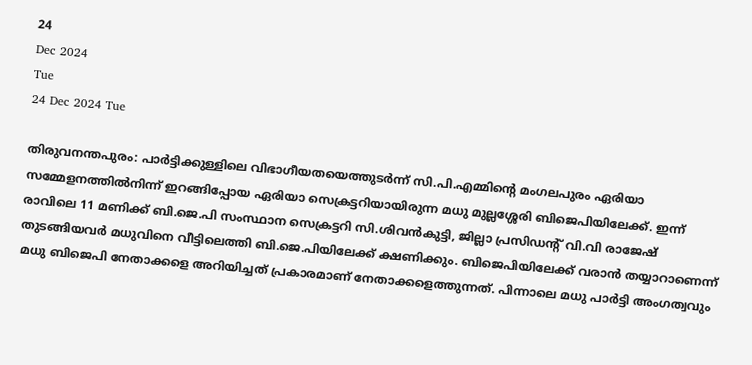24
Dec 2024
Tue
24 Dec 2024 Tue

തിരുവനന്തപുരം: പാര്‍ട്ടിക്കുള്ളിലെ വിഭാഗീയതയെത്തുടര്‍ന്ന് സി.പി.എമ്മിന്റെ മംഗലപുരം ഏരിയാ സമ്മേളനത്തില്‍നിന്ന് ഇറങ്ങിപ്പോയ ഏരിയാ സെക്രട്ടറിയായിരുന്ന മധു മുല്ലശ്ശേരി ബിജെപിയിലേക്ക്. ഇന്ന് രാവിലെ 11 മണിക്ക് ബി.ജെ.പി സംസ്ഥാന സെക്രട്ടറി സി.ശിവന്‍കുട്ടി, ജില്ലാ പ്രസിഡന്റ് വി.വി രാജേഷ് തുടങ്ങിയവര്‍ മധുവിനെ വീട്ടിലെത്തി ബി.ജെ.പിയിലേക്ക് ക്ഷണിക്കും. ബിജെപിയിലേക്ക് വരാന്‍ തയ്യാറാണെന്ന് മധു ബിജെപി നേതാക്കളെ അറിയിച്ചത് പ്രകാരമാണ് നേതാക്കളെത്തുന്നത്. പിന്നാലെ മധു പാര്‍ട്ടി അംഗത്വവും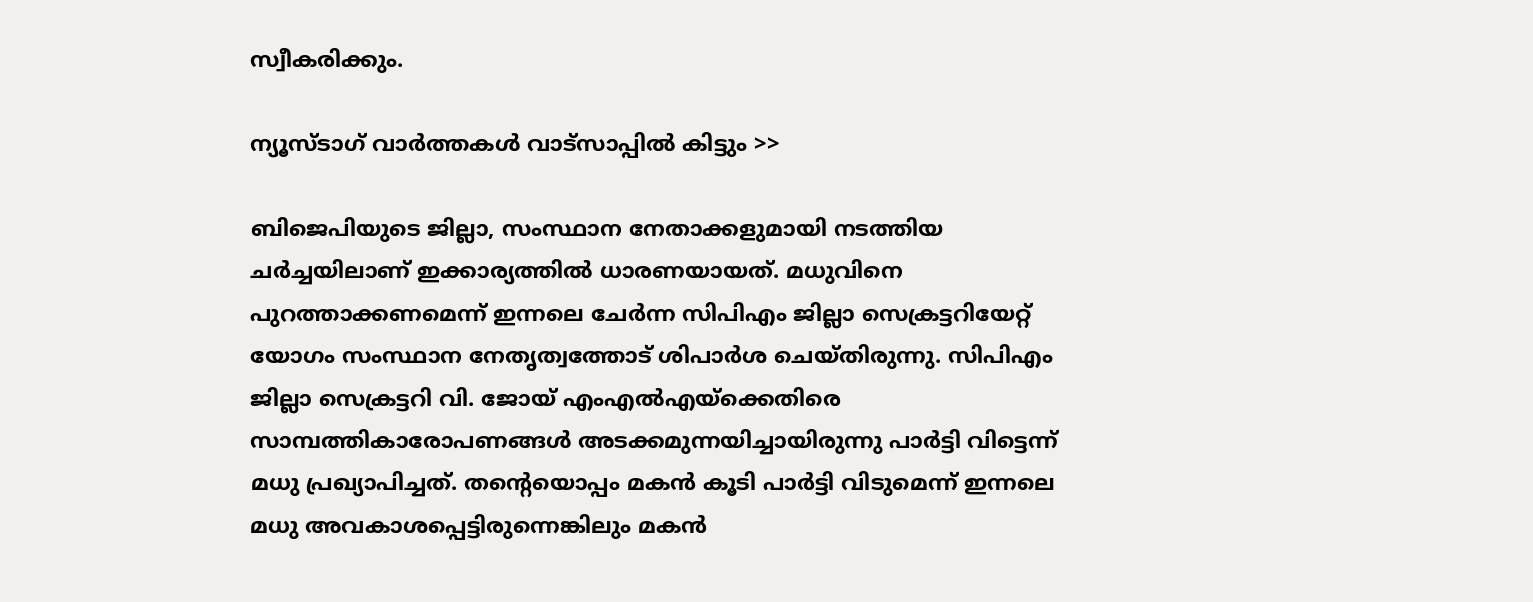സ്വീകരിക്കും.

ന്യൂസ്ടാഗ് വാര്‍ത്തകള്‍ വാട്‌സാപ്പില്‍ കിട്ടും >>

ബിജെപിയുടെ ജില്ലാ, സംസ്ഥാന നേതാക്കളുമായി നടത്തിയ ചര്‍ച്ചയിലാണ് ഇക്കാര്യത്തില്‍ ധാരണയായത്. മധുവിനെ പുറത്താക്കണമെന്ന് ഇന്നലെ ചേര്‍ന്ന സിപിഎം ജില്ലാ സെക്രട്ടറിയേറ്റ് യോഗം സംസ്ഥാന നേതൃത്വത്തോട് ശിപാര്‍ശ ചെയ്തിരുന്നു. സിപിഎം ജില്ലാ സെക്രട്ടറി വി. ജോയ് എംഎല്‍എയ്‌ക്കെതിരെ സാമ്പത്തികാരോപണങ്ങള്‍ അടക്കമുന്നയിച്ചായിരുന്നു പാര്‍ട്ടി വിട്ടെന്ന് മധു പ്രഖ്യാപിച്ചത്. തന്റെയൊപ്പം മകന്‍ കൂടി പാര്‍ട്ടി വിടുമെന്ന് ഇന്നലെ മധു അവകാശപ്പെട്ടിരുന്നെങ്കിലും മകന്‍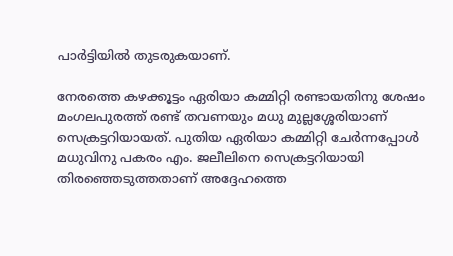പാര്‍ട്ടിയില്‍ തുടരുകയാണ്.

നേരത്തെ കഴക്കൂട്ടം ഏരിയാ കമ്മിറ്റി രണ്ടായതിനു ശേഷം മംഗലപുരത്ത് രണ്ട് തവണയും മധു മുല്ലശ്ശേരിയാണ് സെക്രട്ടറിയായത്. പുതിയ ഏരിയാ കമ്മിറ്റി ചേര്‍ന്നപ്പോള്‍ മധുവിനു പകരം എം. ജലീലിനെ സെക്രട്ടറിയായി തിരഞ്ഞെടുത്തതാണ് അദ്ദേഹത്തെ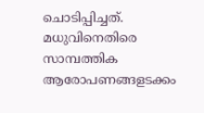ചൊടിപ്പിച്ചത്. മധുവിനെതിരെ സാമ്പത്തിക ആരോപണങ്ങളടക്കം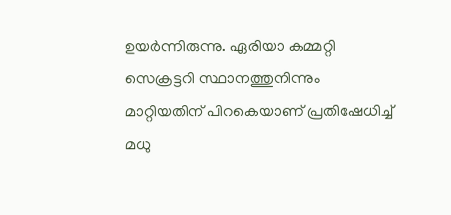ഉയര്‍ന്നിരുന്നു. ഏരിയാ കമ്മറ്റി സെക്രട്ടറി സ്ഥാനത്തുനിന്നും മാറ്റിയതിന് പിറകെയാണ് പ്രതിഷേധിച്ച് മധു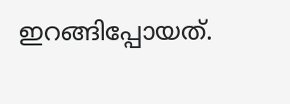ഇറങ്ങിപ്പോയത്.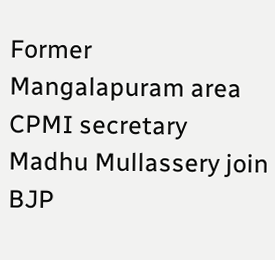Former Mangalapuram area CPMI secretary Madhu Mullassery join BJP